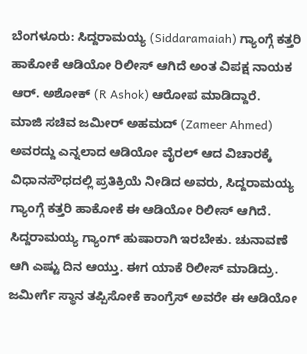ಬೆಂಗಳೂರು: ಸಿದ್ದರಾಮಯ್ಯ (Siddaramaiah) ಗ್ಯಾಂಗ್ಗೆ ಕತ್ತರಿ ಹಾಕೋಕೆ ಆಡಿಯೋ ರಿಲೀಸ್ ಆಗಿದೆ ಅಂತ ವಿಪಕ್ಷ ನಾಯಕ ಆರ್. ಅಶೋಕ್ (R Ashok) ಆರೋಪ ಮಾಡಿದ್ದಾರೆ.
ಮಾಜಿ ಸಚಿವ ಜಮೀರ್ ಅಹಮದ್ (Zameer Ahmed) ಅವರದ್ದು ಎನ್ನಲಾದ ಆಡಿಯೋ ವೈರಲ್ ಆದ ವಿಚಾರಕ್ಕೆ ವಿಧಾನಸೌಧದಲ್ಲಿ ಪ್ರತಿಕ್ರಿಯೆ ನೀಡಿದ ಅವರು, ಸಿದ್ದರಾಮಯ್ಯ ಗ್ಯಾಂಗ್ಗೆ ಕತ್ತರಿ ಹಾಕೋಕೆ ಈ ಆಡಿಯೋ ರಿಲೀಸ್ ಆಗಿದೆ. ಸಿದ್ದರಾಮಯ್ಯ ಗ್ಯಾಂಗ್ ಹುಷಾರಾಗಿ ಇರಬೇಕು. ಚುನಾವಣೆ ಆಗಿ ಎಷ್ಟು ದಿನ ಆಯ್ತು. ಈಗ ಯಾಕೆ ರಿಲೀಸ್ ಮಾಡಿದ್ರು. ಜಮೀರ್ಗೆ ಸ್ಥಾನ ತಪ್ಪಿಸೋಕೆ ಕಾಂಗ್ರೆಸ್ ಅವರೇ ಈ ಆಡಿಯೋ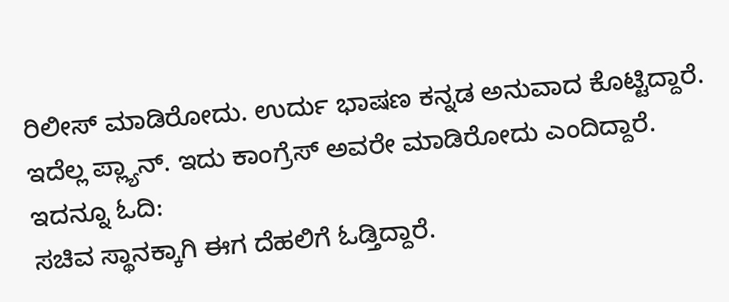ರಿಲೀಸ್ ಮಾಡಿರೋದು. ಉರ್ದು ಭಾಷಣ ಕನ್ನಡ ಅನುವಾದ ಕೊಟ್ಟಿದ್ದಾರೆ. ಇದೆಲ್ಲ ಪ್ಲ್ಯಾನ್. ಇದು ಕಾಂಗ್ರೆಸ್ ಅವರೇ ಮಾಡಿರೋದು ಎಂದಿದ್ದಾರೆ. ಇದನ್ನೂ ಓದಿ:
ಸಚಿವ ಸ್ಥಾನಕ್ಕಾಗಿ ಈಗ ದೆಹಲಿಗೆ ಓಡ್ತಿದ್ದಾರೆ.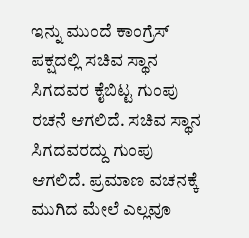ಇನ್ನು ಮುಂದೆ ಕಾಂಗ್ರೆಸ್ ಪಕ್ಷದಲ್ಲಿ ಸಚಿವ ಸ್ಥಾನ ಸಿಗದವರ ಕೈಬಿಟ್ಟ ಗುಂಪು ರಚನೆ ಆಗಲಿದೆ. ಸಚಿವ ಸ್ಥಾನ ಸಿಗದವರದ್ದು ಗುಂಪು ಆಗಲಿದೆ. ಪ್ರಮಾಣ ವಚನಕ್ಕೆ ಮುಗಿದ ಮೇಲೆ ಎಲ್ಲವೂ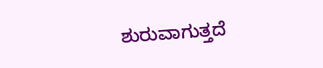ಶುರುವಾಗುತ್ತದೆ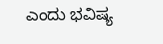ಎಂದು ಭವಿಷ್ಯ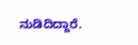ನುಡಿದಿದ್ದಾರೆ.